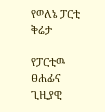የወለኔ ፓርቲ ቅሬታ

የፓርቲዉ ፀሐፊና ጊዚያዊ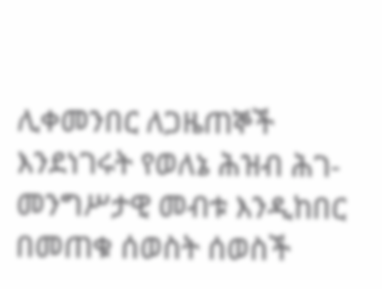ሊቀመንበር ለጋዜጠኞች እንደነገሩት የወለኔ ሕዝብ ሕገ-መንግሥታዊ መብቱ እንዲከበር በመጠቁ ሰወስት ሰወስች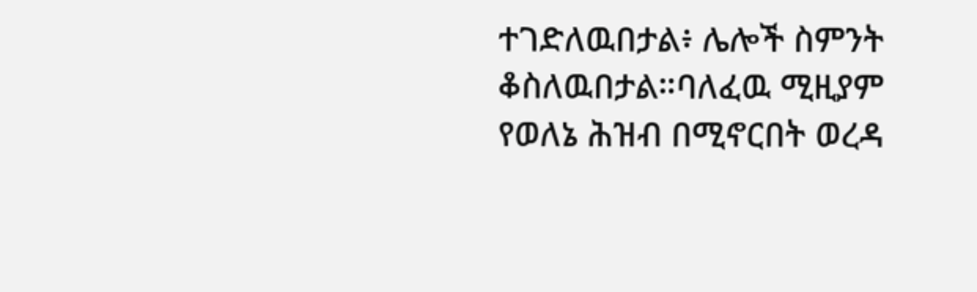ተገድለዉበታል፥ ሌሎች ስምንት ቆስለዉበታል።ባለፈዉ ሚዚያም የወለኔ ሕዝብ በሚኖርበት ወረዳ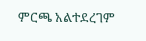ምርጫ አልተደረገም